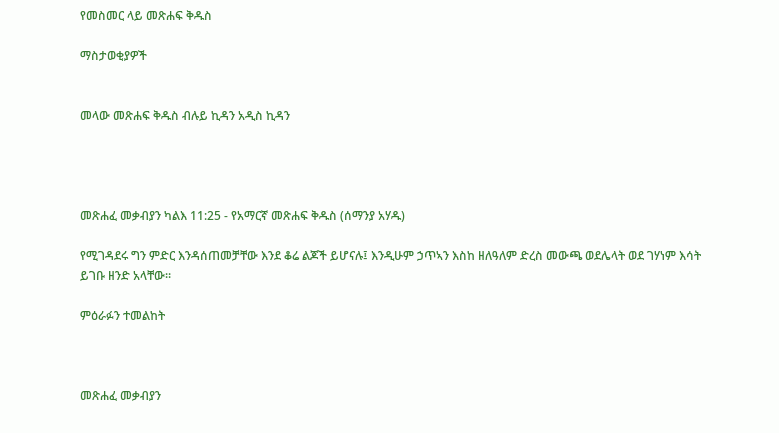የመስመር ላይ መጽሐፍ ቅዱስ

ማስታወቂያዎች


መላው መጽሐፍ ቅዱስ ብሉይ ኪዳን አዲስ ኪዳን




መጽሐፈ መቃብያን ካልእ 11:25 - የአማርኛ መጽሐፍ ቅዱስ (ሰማንያ አሃዱ)

የሚገዳደሩ ግን ምድር እንዳሰጠመቻቸው እንደ ቆሬ ልጆች ይሆናሉ፤ እንዲሁም ኃጥኣን እስከ ዘለዓለም ድረስ መውጫ ወደሌላት ወደ ገሃነም እሳት ይገቡ ዘንድ አላቸው።

ምዕራፉን ተመልከት



መጽሐፈ መቃብያን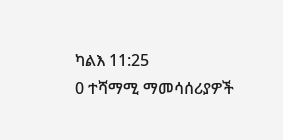ካልእ 11:25
0 ተሻማሚ ማመሳሰሪያዎች